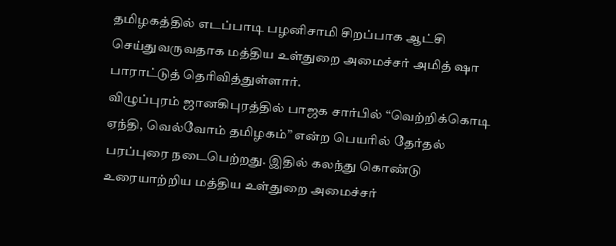தமிழகத்தில் எடப்பாடி பழனிசாமி சிறப்பாக ஆட்சி செய்துவருவதாக மத்திய உள்துறை அமைச்சர் அமித் ஷா பாராட்டுத் தெரிவித்துள்ளார்.
விழுப்புரம் ஜானகிபுரத்தில் பாஜக சார்பில் “வெற்றிக்கொடி ஏந்தி, வெல்வோம் தமிழகம்” என்ற பெயரில் தேர்தல் பரப்புரை நடைபெற்றது. இதில் கலந்து கொண்டு உரையாற்றிய மத்திய உள்துறை அமைச்சர்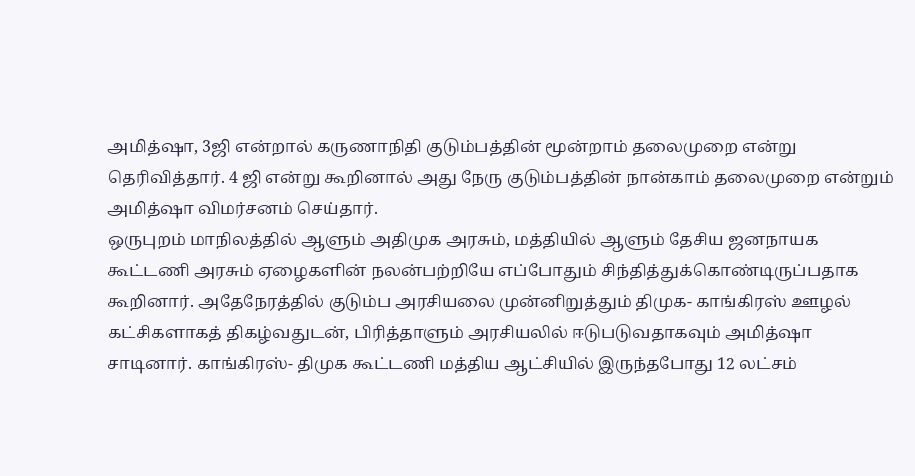அமித்ஷா, 3ஜி என்றால் கருணாநிதி குடும்பத்தின் மூன்றாம் தலைமுறை என்று தெரிவித்தார். 4 ஜி என்று கூறினால் அது நேரு குடும்பத்தின் நான்காம் தலைமுறை என்றும் அமித்ஷா விமர்சனம் செய்தார்.
ஒருபுறம் மாநிலத்தில் ஆளும் அதிமுக அரசும், மத்தியில் ஆளும் தேசிய ஜனநாயக கூட்டணி அரசும் ஏழைகளின் நலன்பற்றியே எப்போதும் சிந்தித்துக்கொண்டிருப்பதாக கூறினார். அதேநேரத்தில் குடும்ப அரசியலை முன்னிறுத்தும் திமுக- காங்கிரஸ் ஊழல் கட்சிகளாகத் திகழ்வதுடன், பிரித்தாளும் அரசியலில் ஈடுபடுவதாகவும் அமித்ஷா சாடினார். காங்கிரஸ்- திமுக கூட்டணி மத்திய ஆட்சியில் இருந்தபோது 12 லட்சம்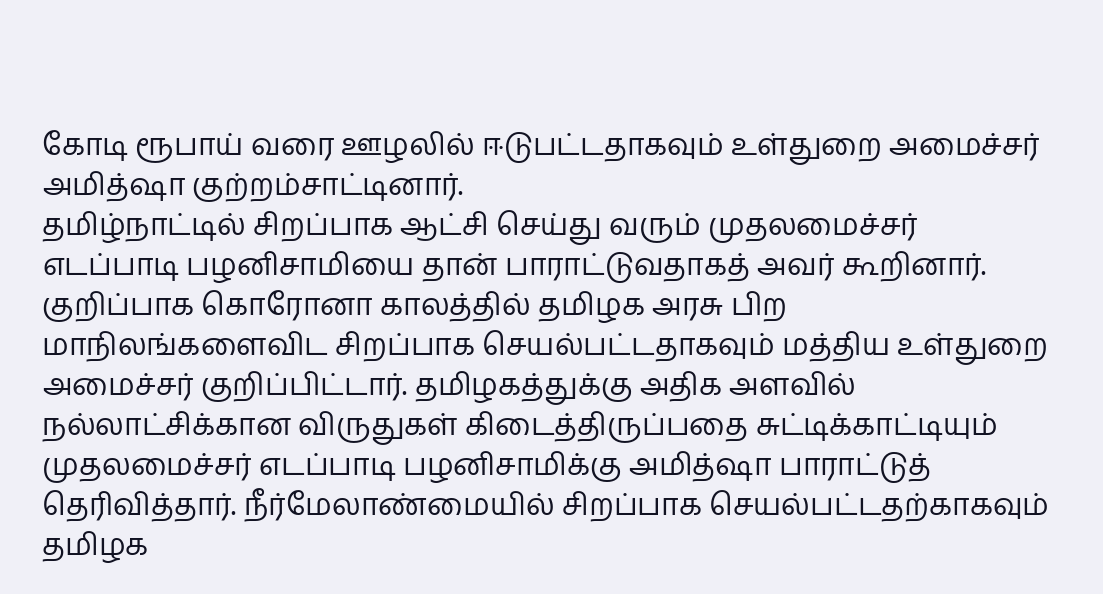கோடி ரூபாய் வரை ஊழலில் ஈடுபட்டதாகவும் உள்துறை அமைச்சர் அமித்ஷா குற்றம்சாட்டினார்.
தமிழ்நாட்டில் சிறப்பாக ஆட்சி செய்து வரும் முதலமைச்சர் எடப்பாடி பழனிசாமியை தான் பாராட்டுவதாகத் அவர் கூறினார். குறிப்பாக கொரோனா காலத்தில் தமிழக அரசு பிற மாநிலங்களைவிட சிறப்பாக செயல்பட்டதாகவும் மத்திய உள்துறை அமைச்சர் குறிப்பிட்டார். தமிழகத்துக்கு அதிக அளவில் நல்லாட்சிக்கான விருதுகள் கிடைத்திருப்பதை சுட்டிக்காட்டியும் முதலமைச்சர் எடப்பாடி பழனிசாமிக்கு அமித்ஷா பாராட்டுத் தெரிவித்தார். நீர்மேலாண்மையில் சிறப்பாக செயல்பட்டதற்காகவும் தமிழக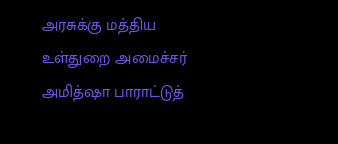அரசுக்கு மத்திய உள்துறை அமைச்சர் அமித்ஷா பாராட்டுத்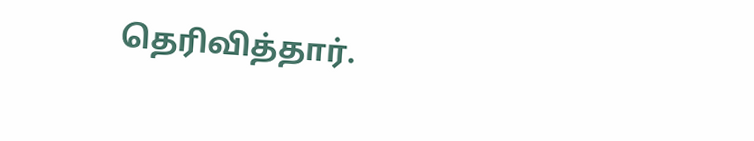தெரிவித்தார்.